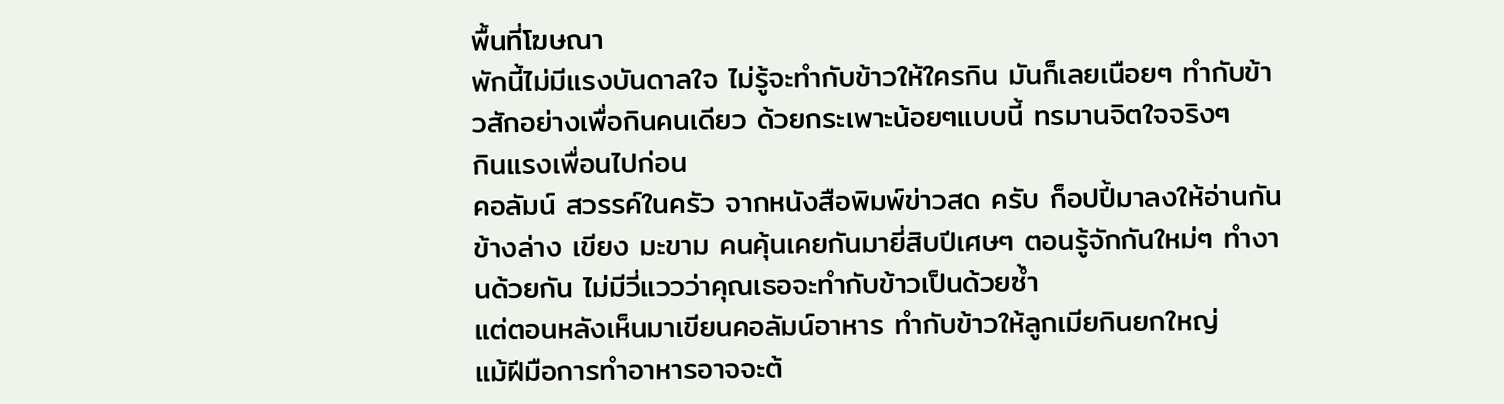พื้นที่โฆษณา
พักนี้ไม่มีแรงบันดาลใจ ไม่รู้จะทำกับข้าวให้ใครกิน มันก็เลยเนือยๆ ทำกับข้าวสักอย่างเพื่อกินคนเดียว ด้วยกระเพาะน้อยๆแบบนี้ ทรมานจิตใจจริงๆ
กินแรงเพื่อนไปก่อน
คอลัมน์ สวรรค์ในครัว จากหนังสือพิมพ์ข่าวสด ครับ ก็อปปี้มาลงให้อ่านกันข้างล่าง เขียง มะขาม คนคุ้นเคยกันมายี่สิบปีเศษๆ ตอนรู้จักกันใหม่ๆ ทำงานด้วยกัน ไม่มีวี่แววว่าคุณเธอจะทำกับข้าวเป็นด้วยซ้ำ
แต่ตอนหลังเห็นมาเขียนคอลัมน์อาหาร ทำกับข้าวให้ลูกเมียกินยกใหญ่
แม้ฝีมือการทำอาหารอาจจะต้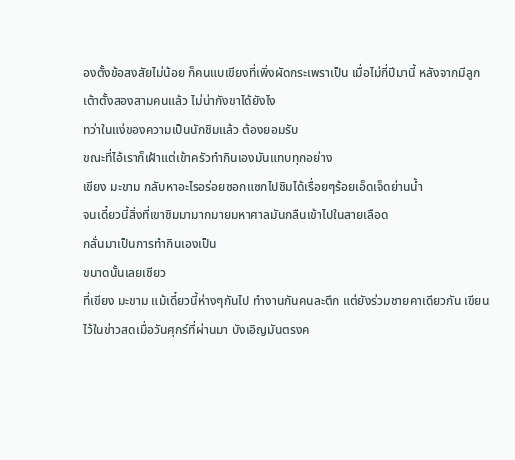องตั้งข้อสงสัยไม่น้อย ก็คนแบเขียงที่เพิ่งผัดกระเพราเป็น เมื่อไม่กี่ปีมานี้ หลังจากมีลูกเต้าตั้งสองสามคนแล้ว ไม่น่ากังขาได้ยังไง
ทว่าในแง่ของความเป็นนักชิมแล้ว ต้องยอมรับ
ขณะที่ไอ้เราก็เฝ้าแต่เข้าครัวทำกินเองมันแทบทุกอย่าง
เขียง มะขาม กลับหาอะไรอร่อยซอกแซกไปชิมได้เรื่อยๆร้อยเอ็ดเจ็ดย่านน้ำ
จนเดี๋ยวนี้สิ่งที่เขาชิมมามากมายมหาศาลมันกลืนเข้าไปในสายเลือด
กลั่นมาเป็นการทำกินเองเป็น
ขนาดนั้นเลยเชียว
ที่เขียง มะขาม แม้เดี๋ยวนี้ห่างๆกันไป ทำงานกันคนละตึก แต่ยังร่วมชายคาเดียวกัน เขียนไว้ในข่าวสดเมื่อวันศุกร์ที่ผ่านมา บังเอิญมันตรงค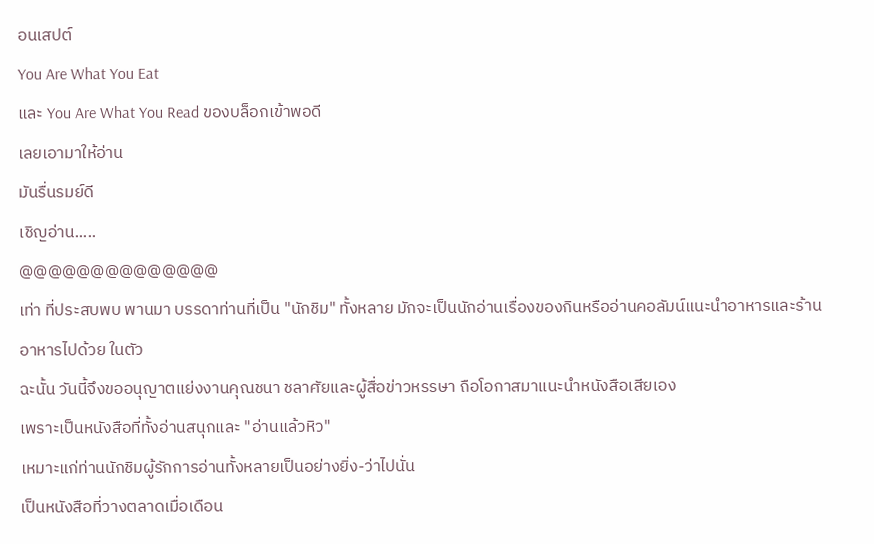อนเสปต์
You Are What You Eat
และ You Are What You Read ของบล็อกเข้าพอดี
เลยเอามาให้อ่าน
มันรื่นรมย์ดี
เชิญอ่าน.....
@@@@@@@@@@@@@@
เท่า ที่ประสบพบ พานมา บรรดาท่านที่เป็น "นักชิม" ทั้งหลาย มักจะเป็นนักอ่านเรื่องของกินหรืออ่านคอลัมน์แนะนำอาหารและร้านอาหารไปด้วย ในตัว
ฉะนั้น วันนี้จึงขออนุญาตแย่งงานคุณชนา ชลาศัยและผู้สื่อข่าวหรรษา ถือโอกาสมาแนะนำหนังสือเสียเอง
เพราะเป็นหนังสือที่ทั้งอ่านสนุกและ "อ่านแล้วหิว"
เหมาะแก่ท่านนักชิมผู้รักการอ่านทั้งหลายเป็นอย่างยิ่ง-ว่าไปนั่น
เป็นหนังสือที่วางตลาดเมื่อเดือน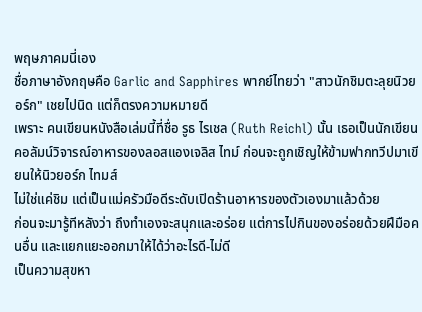พฤษภาคมนี่เอง
ชื่อภาษาอังกฤษคือ Garlic and Sapphires พากย์ไทยว่า "สาวนักชิมตะลุยนิวยอร์ก" เชยไปนิด แต่ก็ตรงความหมายดี
เพราะ คนเขียนหนังสือเล่มนี้ที่ชื่อ รูธ ไรเชล (Ruth Reichl) นั้น เธอเป็นนักเขียนคอลัมน์วิจารณ์อาหารของลอสแองเจลิส ไทม์ ก่อนจะถูกเชิญให้ข้ามฟากทวีปมาเขียนให้นิวยอร์ก ไทมส์
ไม่ใช่แค่ชิม แต่เป็นแม่ครัวมือดีระดับเปิดร้านอาหารของตัวเองมาแล้วด้วย
ก่อนจะมารู้ทีหลังว่า ถึงทำเองจะสนุกและอร่อย แต่การไปกินของอร่อยด้วยฝีมือคนอื่น และแยกแยะออกมาให้ได้ว่าอะไรดี-ไม่ดี
เป็นความสุขหา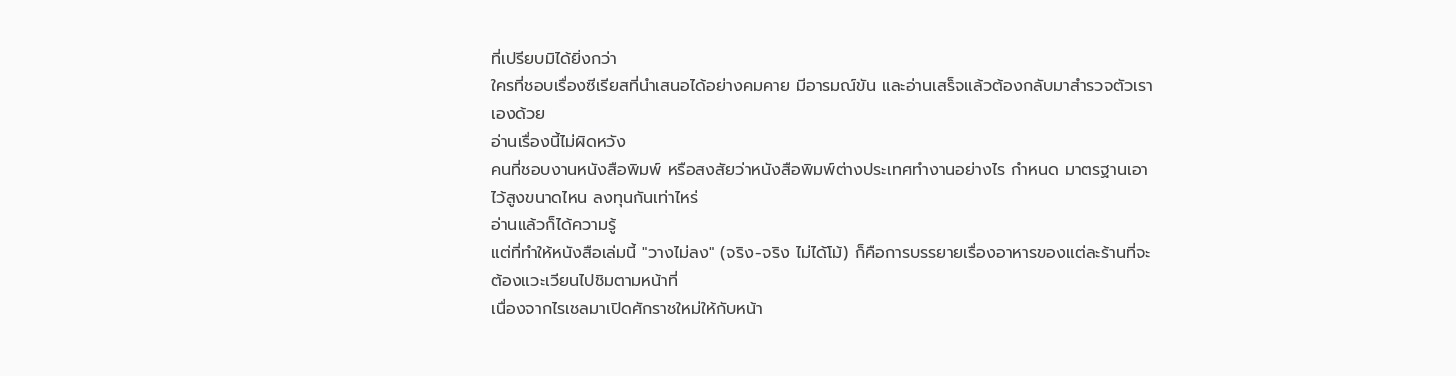ที่เปรียบมิได้ยิ่งกว่า
ใครที่ชอบเรื่องซีเรียสที่นำเสนอได้อย่างคมคาย มีอารมณ์ขัน และอ่านเสร็จแล้วต้องกลับมาสำรวจตัวเราเองด้วย
อ่านเรื่องนี้ไม่ผิดหวัง
คนที่ชอบงานหนังสือพิมพ์ หรือสงสัยว่าหนังสือพิมพ์ต่างประเทศทำงานอย่างไร กำหนด มาตรฐานเอาไว้สูงขนาดไหน ลงทุนกันเท่าไหร่
อ่านแล้วก็ได้ความรู้
แต่ที่ทำให้หนังสือเล่มนี้ "วางไม่ลง" (จริง-จริง ไม่ได้โม้) ก็คือการบรรยายเรื่องอาหารของแต่ละร้านที่จะต้องแวะเวียนไปชิมตามหน้าที่
เนื่องจากไรเชลมาเปิดศักราชใหม่ให้กับหน้า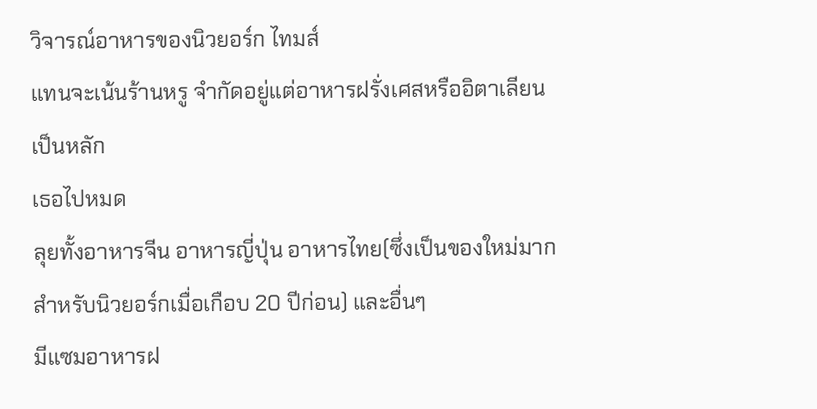วิจารณ์อาหารของนิวยอร์ก ไทมส์
แทนจะเน้นร้านหรู จำกัดอยู่แต่อาหารฝรั่งเศสหรืออิตาเลียนเป็นหลัก
เธอไปหมด
ลุยทั้งอาหารจีน อาหารญี่ปุ่น อาหารไทย(ซึ่งเป็นของใหม่มากสำหรับนิวยอร์กเมื่อเกือบ 20 ปีก่อน) และอื่นๆ
มีแซมอาหารฝ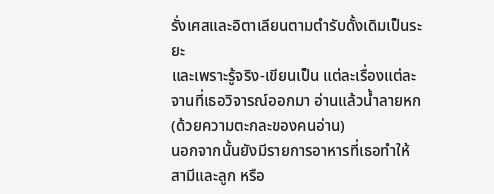รั่งเศสและอิตาเลียนตามตำรับดั้งเดิมเป็นระยะ
และเพราะรู้จริง-เขียนเป็น แต่ละเรื่องแต่ละจานที่เธอวิจารณ์ออกมา อ่านแล้วน้ำลายหก (ด้วยความตะกละของคนอ่าน)
นอกจากนั้นยังมีรายการอาหารที่เธอทำให้สามีและลูก หรือ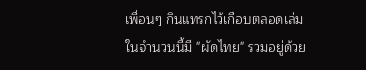เพื่อนๆ กินแทรกไว้เกือบตลอดเล่ม
ในจำนวนนี้มี "ผัดไทย" รวมอยู่ด้วย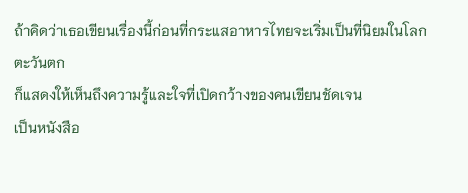ถ้าคิดว่าเธอเขียนเรื่องนี้ก่อนที่กระแสอาหารไทยจะเริ่มเป็นที่นิยมในโลกตะวันตก
ก็แสดงให้เห็นถึงความรู้และใจที่เปิดกว้างของคนเขียนชัดเจน
เป็นหนังสือ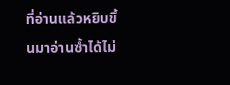ที่อ่านแล้วหยิบขึ้นมาอ่านซ้ำได้ไม่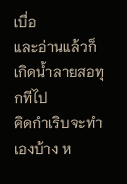เบื่อ
และอ่านแล้วก็เกิดน้ำลายสอทุกทีไป
คิดกำเริบจะทำเองบ้าง ห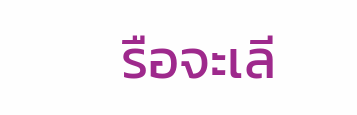รือจะเลี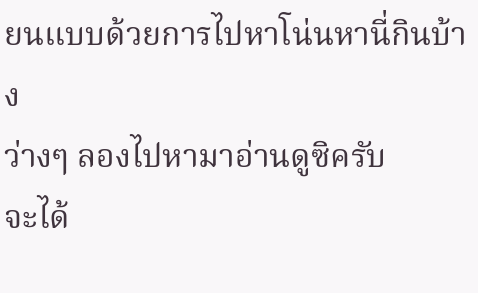ยนแบบด้วยการไปหาโน่นหานี่กินบ้าง
ว่างๆ ลองไปหามาอ่านดูซิครับ
จะได้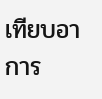เทียบอาการ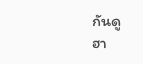กันดู
ฮา